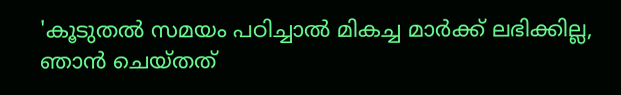'കൂടുതൽ സമയം പഠിച്ചാൽ മികച്ച മാർക്ക് ലഭിക്കില്ല, ഞാൻ ചെയ്തത്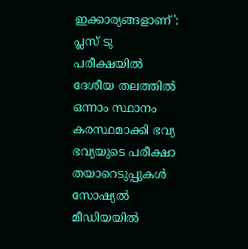ഇക്കാര്യങ്ങളാണ്': പ്ലസ് ടു പരീക്ഷയിൽ ദേശീയ തലത്തിൽ ഒന്നാം സ്ഥാനം കരസ്ഥമാക്കി ഭവ്യ
ഭവ്യയുടെ പരീക്ഷാ തയാറെടുപ്പുകൾ സോഷ്യൽ മീഡിയയിൽ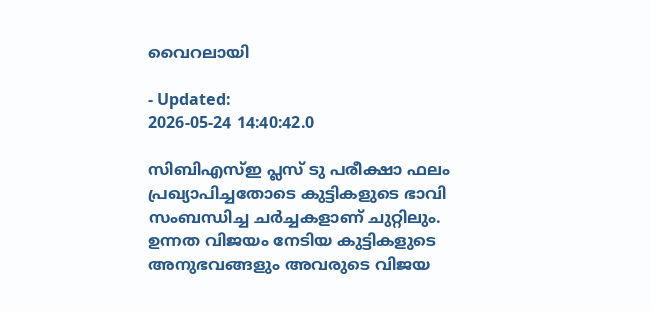വൈറലായി

- Updated:
2026-05-24 14:40:42.0

സിബിഎസ്ഇ പ്ലസ് ടു പരീക്ഷാ ഫലം പ്രഖ്യാപിച്ചതോടെ കുട്ടികളുടെ ഭാവി സംബന്ധിച്ച ചർച്ചകളാണ് ചുറ്റിലും. ഉന്നത വിജയം നേടിയ കുട്ടികളുടെ അനുഭവങ്ങളും അവരുടെ വിജയ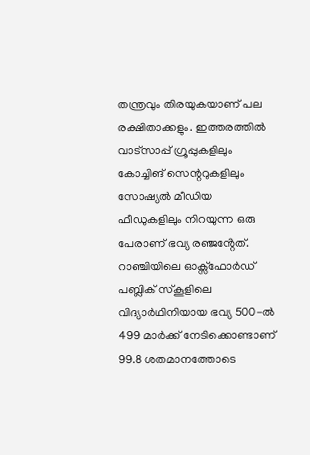തന്ത്രവും തിരയുകയാണ് പല രക്ഷിതാക്കളും. ഇത്തരത്തിൽ വാട്സാപ്പ് ഗ്രൂപ്പുകളിലും കോച്ചിങ് സെന്ററുകളിലും സോഷ്യൽ മീഡിയ ഫീഡുകളിലും നിറയുന്ന ഒരു പേരാണ് ഭവ്യ രഞ്ജൻ്റേത്.
റാഞ്ചിയിലെ ഓക്സ്ഫോർഡ് പബ്ലിക് സ്കൂളിലെ വിദ്യാർഥിനിയായ ഭവ്യ 500-ൽ 499 മാർക്ക് നേടിക്കൊണ്ടാണ് 99.8 ശതമാനത്തോടെ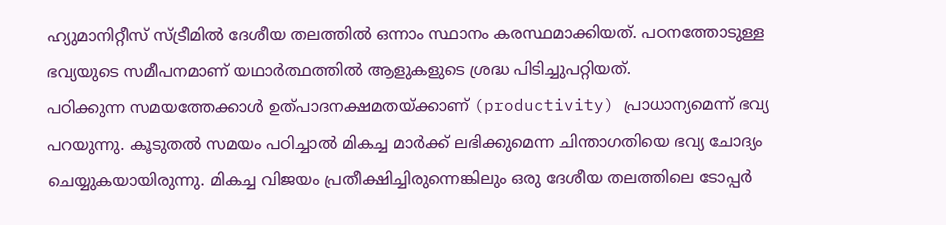ഹ്യുമാനിറ്റീസ് സ്ട്രീമിൽ ദേശീയ തലത്തിൽ ഒന്നാം സ്ഥാനം കരസ്ഥമാക്കിയത്. പഠനത്തോടുള്ള ഭവ്യയുടെ സമീപനമാണ് യഥാർത്ഥത്തിൽ ആളുകളുടെ ശ്രദ്ധ പിടിച്ചുപറ്റിയത്.
പഠിക്കുന്ന സമയത്തേക്കാൾ ഉത്പാദനക്ഷമതയ്ക്കാണ് (productivity) പ്രാധാന്യമെന്ന് ഭവ്യ പറയുന്നു. കൂടുതൽ സമയം പഠിച്ചാൽ മികച്ച മാർക്ക് ലഭിക്കുമെന്ന ചിന്താഗതിയെ ഭവ്യ ചോദ്യം ചെയ്യുകയായിരുന്നു. മികച്ച വിജയം പ്രതീക്ഷിച്ചിരുന്നെങ്കിലും ഒരു ദേശീയ തലത്തിലെ ടോപ്പർ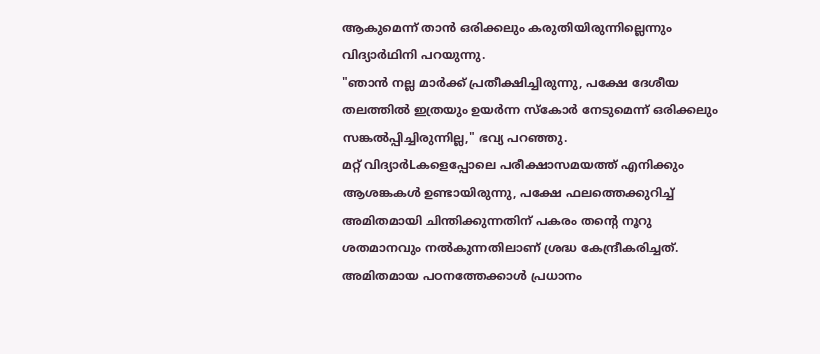ആകുമെന്ന് താൻ ഒരിക്കലും കരുതിയിരുന്നില്ലെന്നും വിദ്യാർഥിനി പറയുന്നു.
"ഞാൻ നല്ല മാർക്ക് പ്രതീക്ഷിച്ചിരുന്നു, പക്ഷേ ദേശീയ തലത്തിൽ ഇത്രയും ഉയർന്ന സ്കോർ നേടുമെന്ന് ഒരിക്കലും സങ്കൽപ്പിച്ചിരുന്നില്ല," ഭവ്യ പറഞ്ഞു.
മറ്റ് വിദ്യാർLകളെപ്പോലെ പരീക്ഷാസമയത്ത് എനിക്കും ആശങ്കകൾ ഉണ്ടായിരുന്നു, പക്ഷേ ഫലത്തെക്കുറിച്ച് അമിതമായി ചിന്തിക്കുന്നതിന് പകരം തന്റെ നൂറു ശതമാനവും നൽകുന്നതിലാണ് ശ്രദ്ധ കേന്ദ്രീകരിച്ചത്. അമിതമായ പഠനത്തേക്കാൾ പ്രധാനം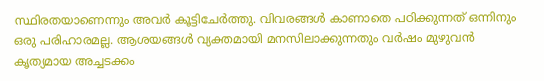സ്ഥിരതയാണെന്നും അവർ കൂട്ടിചേർത്തു. വിവരങ്ങൾ കാണാതെ പഠിക്കുന്നത് ഒന്നിനും ഒരു പരിഹാരമല്ല. ആശയങ്ങൾ വ്യക്തമായി മനസിലാക്കുന്നതും വർഷം മുഴുവൻ കൃത്യമായ അച്ചടക്കം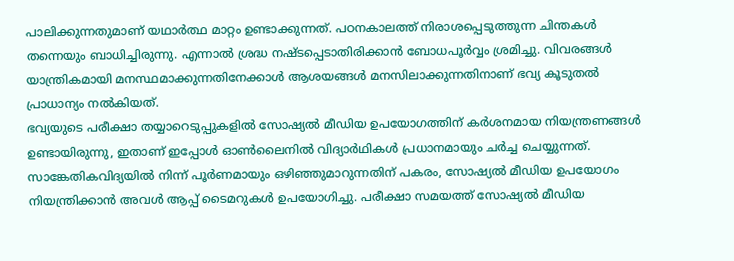പാലിക്കുന്നതുമാണ് യഥാർത്ഥ മാറ്റം ഉണ്ടാക്കുന്നത്. പഠനകാലത്ത് നിരാശപ്പെടുത്തുന്ന ചിന്തകൾ തന്നെയും ബാധിച്ചിരുന്നു. എന്നാൽ ശ്രദ്ധ നഷ്ടപ്പെടാതിരിക്കാൻ ബോധപൂർവ്വം ശ്രമിച്ചു. വിവരങ്ങൾ യാന്ത്രികമായി മനസ്ഥമാക്കുന്നതിനേക്കാൾ ആശയങ്ങൾ മനസിലാക്കുന്നതിനാണ് ഭവ്യ കൂടുതൽ പ്രാധാന്യം നൽകിയത്.
ഭവ്യയുടെ പരീക്ഷാ തയ്യാറെടുപ്പുകളിൽ സോഷ്യൽ മീഡിയ ഉപയോഗത്തിന് കർശനമായ നിയന്ത്രണങ്ങൾ ഉണ്ടായിരുന്നു, ഇതാണ് ഇപ്പോൾ ഓൺലൈനിൽ വിദ്യാർഥികൾ പ്രധാനമായും ചർച്ച ചെയ്യുന്നത്. സാങ്കേതികവിദ്യയിൽ നിന്ന് പൂർണമായും ഒഴിഞ്ഞുമാറുന്നതിന് പകരം, സോഷ്യൽ മീഡിയ ഉപയോഗം നിയന്ത്രിക്കാൻ അവൾ ആപ്പ് ടൈമറുകൾ ഉപയോഗിച്ചു. പരീക്ഷാ സമയത്ത് സോഷ്യൽ മീഡിയ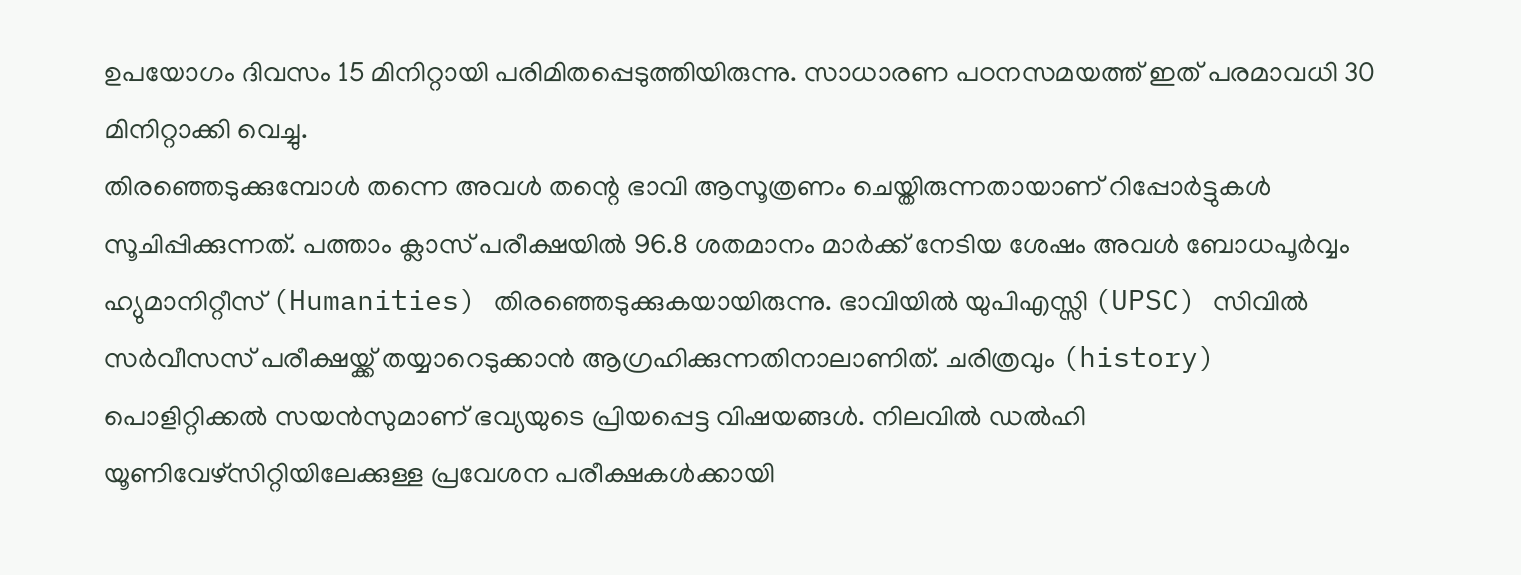ഉപയോഗം ദിവസം 15 മിനിറ്റായി പരിമിതപ്പെടുത്തിയിരുന്നു. സാധാരണ പഠനസമയത്ത് ഇത് പരമാവധി 30 മിനിറ്റാക്കി വെച്ചു.
തിരഞ്ഞെടുക്കുമ്പോൾ തന്നെ അവൾ തന്റെ ഭാവി ആസൂത്രണം ചെയ്തിരുന്നതായാണ് റിപ്പോർട്ടുകൾ സൂചിപ്പിക്കുന്നത്. പത്താം ക്ലാസ് പരീക്ഷയിൽ 96.8 ശതമാനം മാർക്ക് നേടിയ ശേഷം അവൾ ബോധപൂർവ്വം ഹ്യുമാനിറ്റീസ് (Humanities) തിരഞ്ഞെടുക്കുകയായിരുന്നു. ഭാവിയിൽ യുപിഎസ്സി (UPSC) സിവിൽ സർവീസസ് പരീക്ഷയ്ക്ക് തയ്യാറെടുക്കാൻ ആഗ്രഹിക്കുന്നതിനാലാണിത്. ചരിത്രവും (history) പൊളിറ്റിക്കൽ സയൻസുമാണ് ഭവ്യയുടെ പ്രിയപ്പെട്ട വിഷയങ്ങൾ. നിലവിൽ ഡൽഹി യൂണിവേഴ്സിറ്റിയിലേക്കുള്ള പ്രവേശന പരീക്ഷകൾക്കായി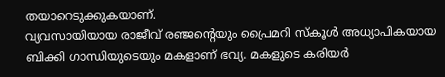തയാറെടുക്കുകയാണ്.
വ്യവസായിയായ രാജീവ് രഞ്ജന്റെയും പ്രൈമറി സ്കൂൾ അധ്യാപികയായ ബിക്കി ഗാന്ധിയുടെയും മകളാണ് ഭവ്യ. മകളുടെ കരിയർ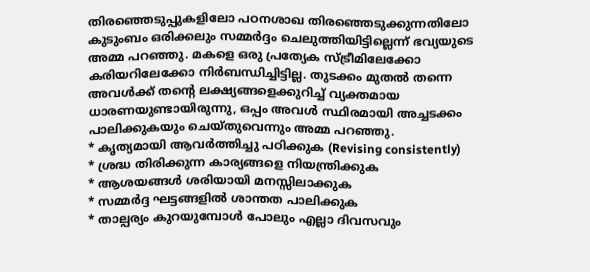തിരഞ്ഞെടുപ്പുകളിലോ പഠനശാഖ തിരഞ്ഞെടുക്കുന്നതിലോ കുടുംബം ഒരിക്കലും സമ്മർദ്ദം ചെലുത്തിയിട്ടില്ലെന്ന് ഭവ്യയുടെ അമ്മ പറഞ്ഞു. മകളെ ഒരു പ്രത്യേക സ്ട്രീമിലേക്കോ കരിയറിലേക്കോ നിർബന്ധിച്ചിട്ടില്ല. തുടക്കം മുതൽ തന്നെ അവൾക്ക് തന്റെ ലക്ഷ്യങ്ങളെക്കുറിച്ച് വ്യക്തമായ ധാരണയുണ്ടായിരുന്നു, ഒപ്പം അവൾ സ്ഥിരമായി അച്ചടക്കം പാലിക്കുകയും ചെയ്തുവെന്നും അമ്മ പറഞ്ഞു.
* കൃത്യമായി ആവർത്തിച്ചു പഠിക്കുക (Revising consistently)
* ശ്രദ്ധ തിരിക്കുന്ന കാര്യങ്ങളെ നിയന്ത്രിക്കുക
* ആശയങ്ങൾ ശരിയായി മനസ്സിലാക്കുക
* സമ്മർദ്ദ ഘട്ടങ്ങളിൽ ശാന്തത പാലിക്കുക
* താല്പര്യം കുറയുമ്പോൾ പോലും എല്ലാ ദിവസവും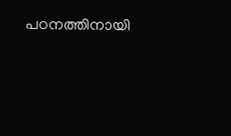പഠനത്തിനായി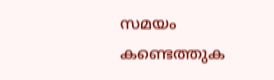സമയം കണ്ടെത്തുക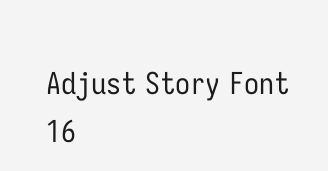Adjust Story Font
16